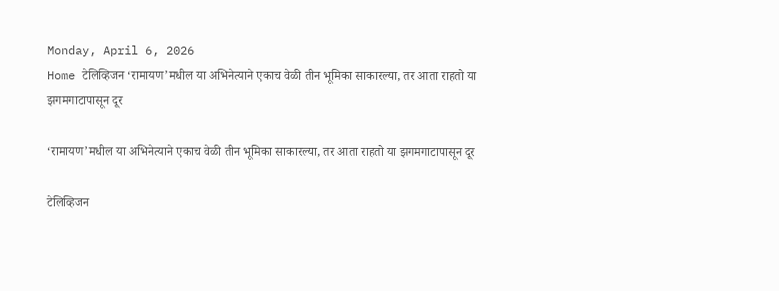Monday, April 6, 2026
Home टेलिव्हिजन ‘रामायण’मधील या अभिनेत्याने एकाच वेळी तीन भूमिका साकारल्या, तर आता राहतो या झगमगाटापासून दूर

‘रामायण’मधील या अभिनेत्याने एकाच वेळी तीन भूमिका साकारल्या, तर आता राहतो या झगमगाटापासून दूर

टेलिव्हिजन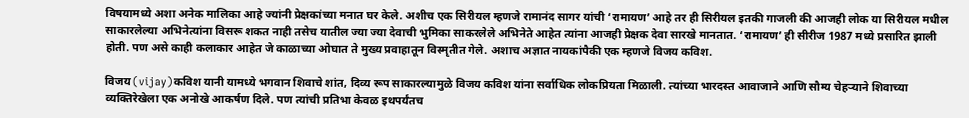विषयामध्ये अशा अनेक मालिका आहे ज्यांनी प्रेक्षकांच्या मनात घर केले. अशीच एक सिरीयल म्हणजे रामानंद सागर यांची ‘रामायण’ आहे तर ही सिरीयल इतकी गाजली की आजही लोक या सिरीयल मधील साकारलेल्या अभिनेत्यांना विसरू शकत नाही तसेच यातील ज्या ज्या देवाची भुमिका साकरलेले अभिनेते आहेत त्यांना आजही प्रेक्षक देवा सारखे मानतात. ‘रामायण’ ही सीरीज 1987 मध्ये प्रसारित झाली होती. पण असे काही कलाकार आहेत जे काळाच्या ओघात ते मुख्य प्रवाहातून विस्मृतीत गेले. अशाच अज्ञात नायकांपैकी एक म्हणजे विजय कविश.

विजय (vijay)कविश यानी यामध्ये भगवान शिवाचे शांत, दिव्य रूप साकारल्यामुळे विजय कविश यांना सर्वाधिक लोकप्रियता मिळाली. त्यांच्या भारदस्त आवाजाने आणि सौम्य चेहऱ्याने शिवाच्या व्यक्तिरेखेला एक अनोखे आकर्षण दिले. पण त्यांची प्रतिभा केवळ इथपर्यंतच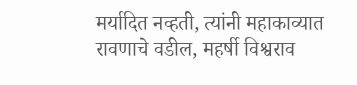मर्यादित नव्हती, त्यांनी महाकाव्यात रावणाचे वडील, महर्षी विश्वराव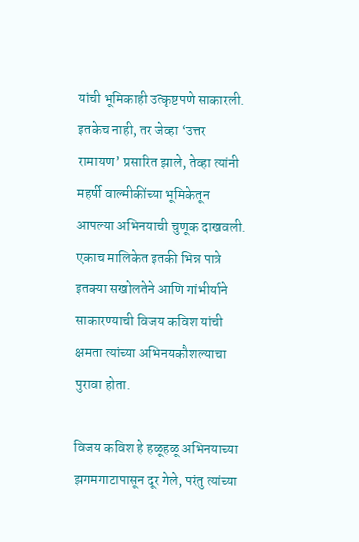यांची भूमिकाही उत्कृष्टपणे साकारली. इतकेच नाही, तर जेव्हा ‘उत्तर रामायण’ प्रसारित झाले, तेव्हा त्यांनी महर्षी वाल्मीकींच्या भूमिकेतून आपल्या अभिनयाची चुणूक दाखवली. एकाच मालिकेत इतकी भिन्न पात्रे इतक्या सखोलतेने आणि गांभीर्याने साकारण्याची विजय कविश यांची क्षमता त्यांच्या अभिनयकौशल्याचा पुरावा होता.

विजय कविश हे हळूहळू अभिनयाच्या झगमगाटापासून दूर गेले, परंतु त्यांच्या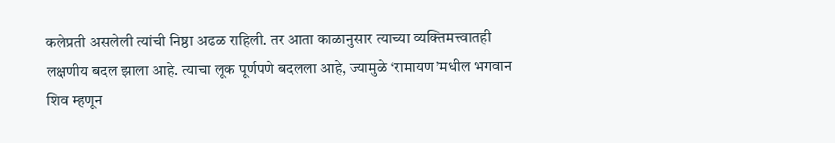कलेप्रती असलेली त्यांची निष्ठा अढळ राहिली. तर आता काळानुसार त्याच्या व्यक्तिमत्त्वातही लक्षणीय बदल झाला आहे. त्याचा लूक पूर्णपणे बदलला आहे, ज्यामुळे ‘रामायण’मधील भगवान शिव म्हणून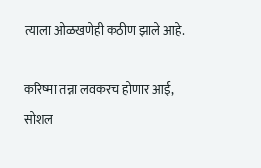त्याला ओळखणेही कठीण झाले आहे.

करिष्मा तन्ना लवकरच होणार आई, सोशल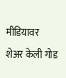मीडियावर शेअर केली गोड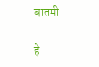बातमी

हे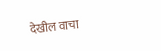देखील वाचा